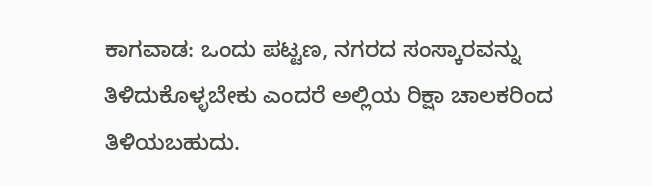ಕಾಗವಾಡ: ಒಂದು ಪಟ್ಟಣ, ನಗರದ ಸಂಸ್ಕಾರವನ್ನು ತಿಳಿದುಕೊಳ್ಳಬೇಕು ಎಂದರೆ ಅಲ್ಲಿಯ ರಿಕ್ಷಾ ಚಾಲಕರಿಂದ ತಿಳಿಯಬಹುದು.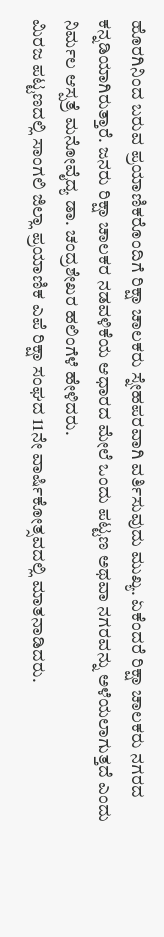ಹೊರಗಿನಿಂದ ಬರುವ ಪ್ರಯಾಣಿಕರೊಂದಿಗೆ ರಿಕ್ಷಾ ಚಾಲಕರು ಸ್ನೇಹಪರವಾಗಿ ವರ್ತಿಸುವುದು ಮುಖ್ಯ. ಏಕೆಂದರೆ ರಿಕ್ಷಾ ಚಾಲಕರು ನಗರದ ಕನ್ನಡಿಯಾಗಿರುತ್ತಾರೆ. ಜನರು ರಿಕ್ಷಾ ಚಾಲಕರ ನಡವಳಿಕೆಯ ಆಧಾರದ ಮೇಲೆ ಒಂದು ಪಟ್ಟಣ ಅಥವಾ ನಗರವನ್ನು ಅಳೆಯಲಾಗುತ್ತದೆ ಎಂದು ನಿರ್ಮಲ ಆಸ್ಪತ್ರೆ ಮನೋವೈದ್ಯ ಡಾ. ಚಂದ್ರಶೇಖರ ಹಲಿಂಗೆಳೆ ಹೇಳಿದರು.
ಮಿರಜ ಪಟ್ಟಣದಲ್ಲಿ ಸಾಂಗಲಿ ಜಿಲ್ಲಾ ಪ್ರಯಾಣಿಕ ಎಪೆ ರಿಕ್ಷಾ ಸಂಘದ 11ನೇ ವಾರ್ಷಿಕೋತ್ಸವದಲ್ಲಿ ಮಾತನಾಡಿದರು.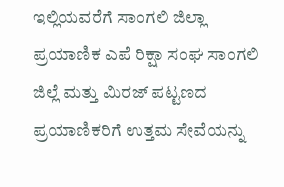ಇಲ್ಲಿಯವರೆಗೆ ಸಾಂಗಲಿ ಜಿಲ್ಲಾ ಪ್ರಯಾಣಿಕ ಎಪೆ ರಿಕ್ಷಾ ಸಂಘ ಸಾಂಗಲಿ ಜಿಲ್ಲೆ ಮತ್ತು ಮಿರಜ್ ಪಟ್ಟಣದ ಪ್ರಯಾಣಿಕರಿಗೆ ಉತ್ತಮ ಸೇವೆಯನ್ನು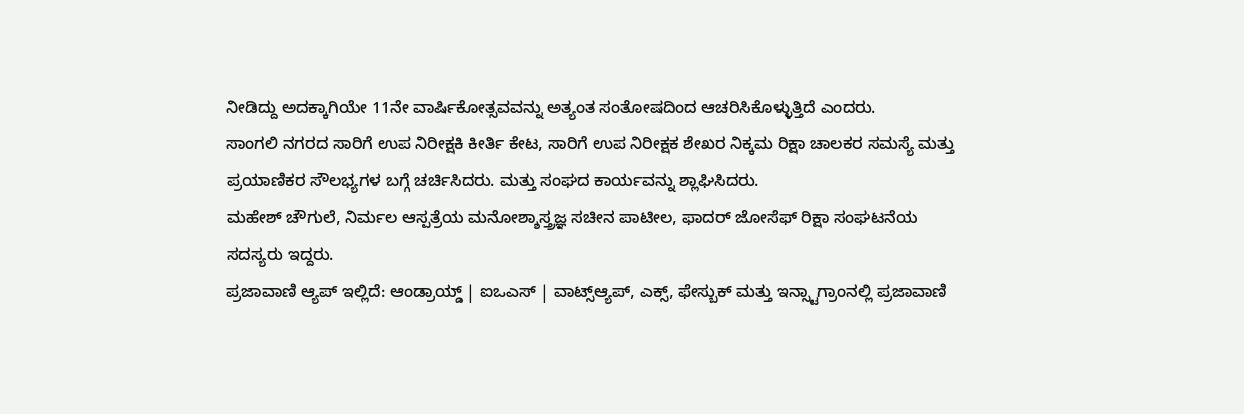ನೀಡಿದ್ದು ಅದಕ್ಕಾಗಿಯೇ 11ನೇ ವಾರ್ಷಿಕೋತ್ಸವವನ್ನು ಅತ್ಯಂತ ಸಂತೋಷದಿಂದ ಆಚರಿಸಿಕೊಳ್ಳುತ್ತಿದೆ ಎಂದರು.
ಸಾಂಗಲಿ ನಗರದ ಸಾರಿಗೆ ಉಪ ನಿರೀಕ್ಷಕಿ ಕೀರ್ತಿ ಕೇಟ, ಸಾರಿಗೆ ಉಪ ನಿರೀಕ್ಷಕ ಶೇಖರ ನಿಕ್ಕಮ ರಿಕ್ಷಾ ಚಾಲಕರ ಸಮಸ್ಯೆ ಮತ್ತು ಪ್ರಯಾಣಿಕರ ಸೌಲಭ್ಯಗಳ ಬಗ್ಗೆ ಚರ್ಚಿಸಿದರು. ಮತ್ತು ಸಂಘದ ಕಾರ್ಯವನ್ನು ಶ್ಲಾಘಿಸಿದರು.
ಮಹೇಶ್ ಚೌಗುಲೆ, ನಿರ್ಮಲ ಆಸ್ಪತ್ರೆಯ ಮನೋಶ್ಶಾಸ್ತ್ರಜ್ಞ ಸಚೀನ ಪಾಟೀಲ, ಫಾದರ್ ಜೋಸೆಫ್ ರಿಕ್ಷಾ ಸಂಘಟನೆಯ ಸದಸ್ಯರು ಇದ್ದರು.
ಪ್ರಜಾವಾಣಿ ಆ್ಯಪ್ ಇಲ್ಲಿದೆ: ಆಂಡ್ರಾಯ್ಡ್ | ಐಒಎಸ್ | ವಾಟ್ಸ್ಆ್ಯಪ್, ಎಕ್ಸ್, ಫೇಸ್ಬುಕ್ ಮತ್ತು ಇನ್ಸ್ಟಾಗ್ರಾಂನಲ್ಲಿ ಪ್ರಜಾವಾಣಿ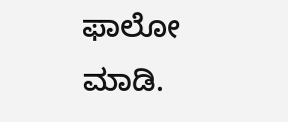ಫಾಲೋ ಮಾಡಿ.